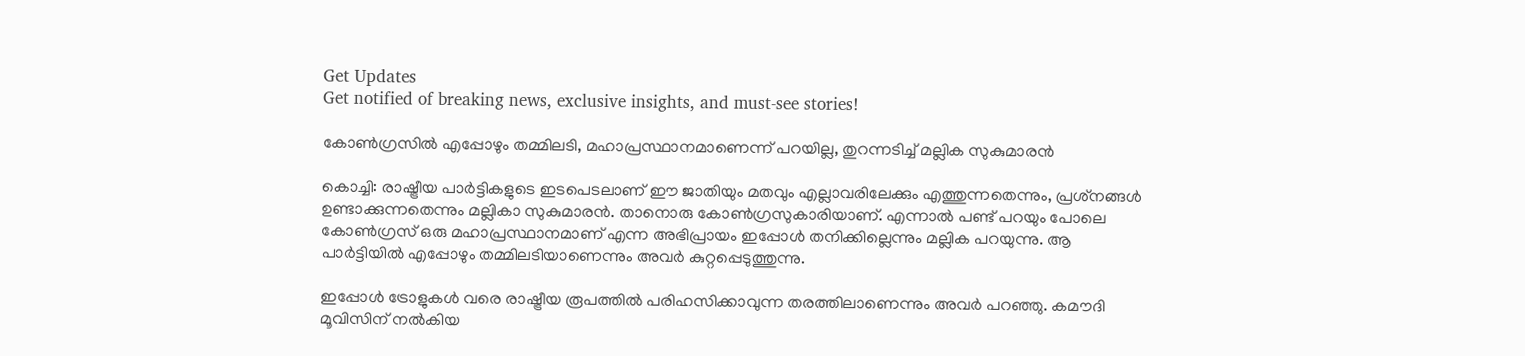Get Updates
Get notified of breaking news, exclusive insights, and must-see stories!

കോണ്‍ഗ്രസില്‍ എപ്പോഴും തമ്മിലടി, മഹാപ്രസ്ഥാനമാണെന്ന് പറയില്ല, തുറന്നടിച്ച് മല്ലിക സുകുമാരന്‍

കൊച്ചി: രാഷ്ട്രീയ പാര്‍ട്ടികളുടെ ഇടപെടലാണ് ഈ ജാതിയും മതവും എല്ലാവരിലേക്കും എത്തുന്നതെന്നും, പ്രശ്‌നങ്ങള്‍ ഉണ്ടാക്കുന്നതെന്നും മല്ലികാ സുകുമാരന്‍. താനൊരു കോണ്‍ഗ്രസുകാരിയാണ്. എന്നാല്‍ പണ്ട് പറയും പോലെ കോണ്‍ഗ്രസ് ഒരു മഹാപ്രസ്ഥാനമാണ് എന്ന അഭിപ്രായം ഇപ്പോള്‍ തനിക്കില്ലെന്നും മല്ലിക പറയുന്നു. ആ പാര്‍ട്ടിയില്‍ എപ്പോഴും തമ്മിലടിയാണെന്നും അവര്‍ കുറ്റപ്പെടുത്തുന്നു.

ഇപ്പോള്‍ ട്രോളുകള്‍ വരെ രാഷ്ട്രീയ രൂപത്തില്‍ പരിഹസിക്കാവുന്ന തരത്തിലാണെന്നും അവര്‍ പറഞ്ഞു. കമൗദി മൂവിസിന് നല്‍കിയ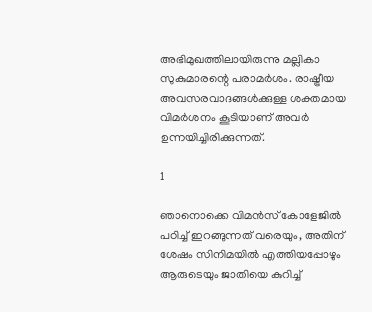അഭിമുഖത്തിലായിരുന്നു മല്ലികാ സുകുമാരന്റെ പരാമര്‍ശം. രാഷ്ട്രീയ അവസരവാദങ്ങള്‍ക്കുള്ള ശക്തമായ വിമര്‍ശനം കൂടിയാണ് അവര്‍ ഉന്നയിച്ചിരിക്കുന്നത്.

1

ഞാനൊക്കെ വിമന്‍സ് കോളേജില്‍ പഠിച്ച് ഇറങ്ങുന്നത് വരെയും, അതിന് ശേഷം സിനിമയില്‍ എത്തിയപ്പോഴും ആരുടെയും ജാതിയെ കുറിച്ച്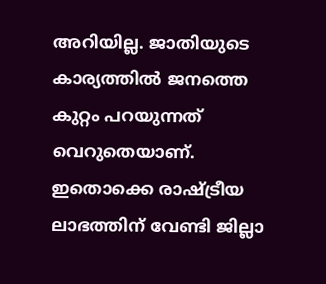അറിയില്ല. ജാതിയുടെ കാര്യത്തില്‍ ജനത്തെ കുറ്റം പറയുന്നത് വെറുതെയാണ്. ഇതൊക്കെ രാഷ്ട്രീയ ലാഭത്തിന് വേണ്ടി ജില്ലാ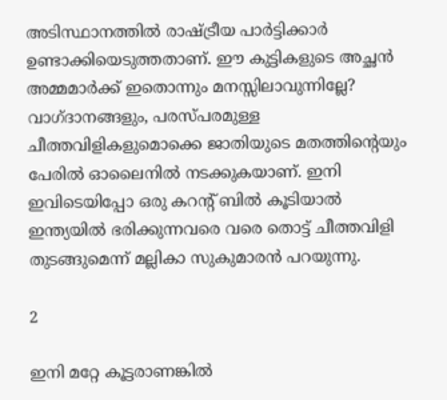അടിസ്ഥാനത്തില്‍ രാഷ്ട്രീയ പാര്‍ട്ടിക്കാര്‍ ഉണ്ടാക്കിയെടുത്തതാണ്. ഈ കുട്ടികളുടെ അച്ഛന്‍ അമ്മമാര്‍ക്ക് ഇതൊന്നും മനസ്സിലാവുന്നില്ലേ? വാഗ്ദാനങ്ങളും, പരസ്പരമുള്ള ചീത്തവിളികളുമൊക്കെ ജാതിയുടെ മതത്തിന്റെയും പേരില്‍ ഓലൈനില്‍ നടക്കുകയാണ്. ഇനി ഇവിടെയിപ്പോ ഒരു കറന്റ് ബില്‍ കൂടിയാല്‍ ഇന്ത്യയില്‍ ഭരിക്കുന്നവരെ വരെ തൊട്ട് ചീത്തവിളി തുടങ്ങുമെന്ന് മല്ലികാ സുകുമാരന്‍ പറയുന്നു.

2

ഇനി മറ്റേ കൂട്ടരാണങ്കില്‍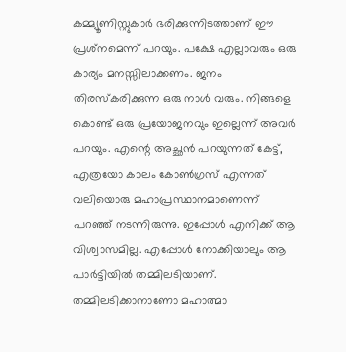കമ്മ്യൂണിസ്റ്റുകാര്‍ ഭരിക്കുന്നിടത്താണ് ഈ പ്രശ്‌നമെന്ന് പറയും. പക്ഷേ എല്ലാവരും ഒരു കാര്യം മനസ്സിലാക്കണം. ജനം തിരസ്‌കരിക്കുന്ന ഒരു നാള്‍ വരും. നിങ്ങളെ കൊണ്ട് ഒരു പ്രയോജനവും ഇല്ലെന്ന് അവര്‍ പറയും. എന്റെ അച്ഛന്‍ പറയുന്നത് കേട്ട്, എത്രയോ കാലം കോണ്‍ഗ്രസ് എന്നത് വലിയൊരു മഹാപ്രസ്ഥാനമാണെന്ന് പറഞ്ഞ് നടന്നിരുന്നു. ഇപ്പോള്‍ എനിക്ക് ആ വിശ്വാസമില്ല. എപ്പോള്‍ നോക്കിയാലും ആ പാര്‍ട്ടിയില്‍ തമ്മിലടിയാണ്. തമ്മിലടിക്കാനാണോ മഹാത്മാ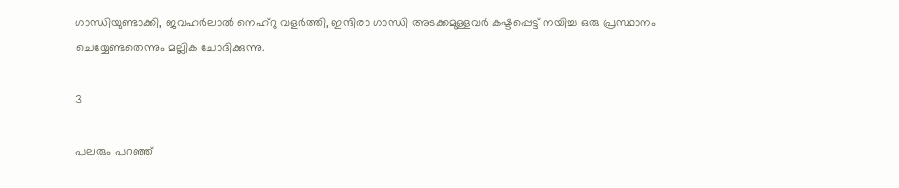ഗാന്ധിയുണ്ടാക്കി, ജവഹര്‍ലാല്‍ നെഹ്‌റു വളര്‍ത്തി, ഇന്ദിരാ ഗാന്ധി അടക്കമുള്ളവര്‍ കഷ്ടപ്പെട്ട് നയിച്ച ഒരു പ്രസ്ഥാനം ചെയ്യേണ്ടതെന്നും മല്ലിക ചോദിക്കുന്നു.

3

പലരും പറഞ്ഞ്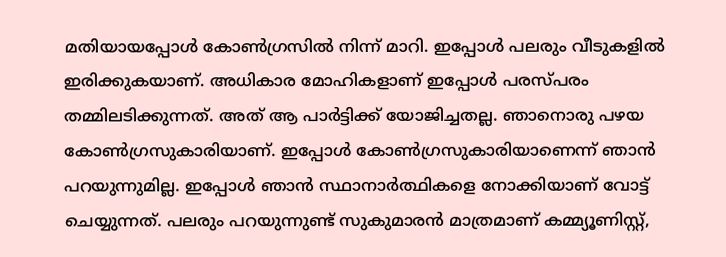മതിയായപ്പോള്‍ കോണ്‍ഗ്രസില്‍ നിന്ന് മാറി. ഇപ്പോള്‍ പലരും വീടുകളില്‍ ഇരിക്കുകയാണ്. അധികാര മോഹികളാണ് ഇപ്പോള്‍ പരസ്പരം തമ്മിലടിക്കുന്നത്. അത് ആ പാര്‍ട്ടിക്ക് യോജിച്ചതല്ല. ഞാനൊരു പഴയ കോണ്‍ഗ്രസുകാരിയാണ്. ഇപ്പോള്‍ കോണ്‍ഗ്രസുകാരിയാണെന്ന് ഞാന്‍ പറയുന്നുമില്ല. ഇപ്പോള്‍ ഞാന്‍ സ്ഥാനാര്‍ത്ഥികളെ നോക്കിയാണ് വോട്ട് ചെയ്യുന്നത്. പലരും പറയുന്നുണ്ട് സുകുമാരന്‍ മാത്രമാണ് കമ്മ്യൂണിസ്റ്റ്,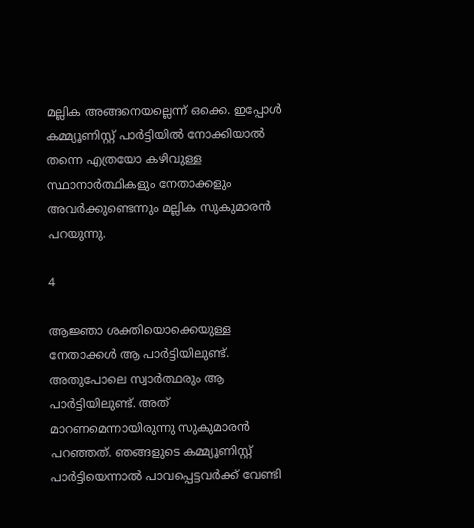മല്ലിക അങ്ങനെയല്ലെന്ന് ഒക്കെ. ഇപ്പോള്‍ കമ്മ്യൂണിസ്റ്റ് പാര്‍ട്ടിയില്‍ നോക്കിയാല്‍ തന്നെ എത്രയോ കഴിവുള്ള സ്ഥാനാര്‍ത്ഥികളും നേതാക്കളും അവര്‍ക്കുണ്ടെന്നും മല്ലിക സുകുമാരന്‍ പറയുന്നു.

4

ആജ്ഞാ ശക്തിയൊക്കെയുള്ള നേതാക്കള്‍ ആ പാര്‍ട്ടിയിലുണ്ട്. അതുപോലെ സ്വാര്‍ത്ഥരും ആ പാര്‍ട്ടിയിലുണ്ട്. അത് മാറണമെന്നായിരുന്നു സുകുമാരന്‍ പറഞ്ഞത്. ഞങ്ങളുടെ കമ്മ്യൂണിസ്റ്റ് പാര്‍ട്ടിയെന്നാല്‍ പാവപ്പെട്ടവര്‍ക്ക് വേണ്ടി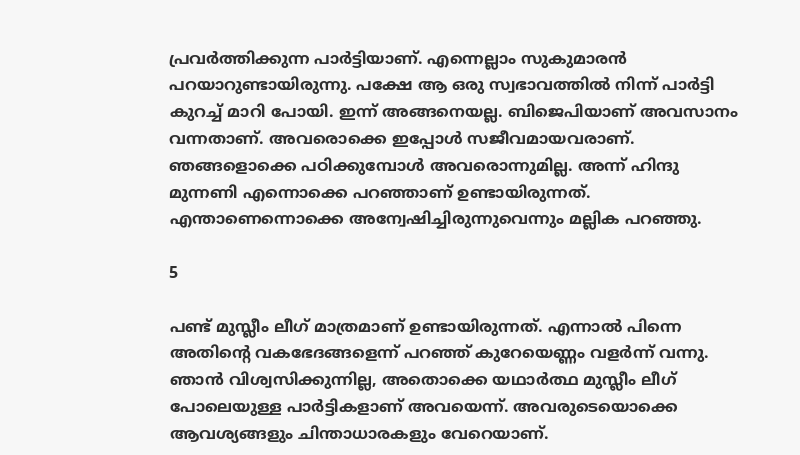പ്രവര്‍ത്തിക്കുന്ന പാര്‍ട്ടിയാണ്. എന്നെല്ലാം സുകുമാരന്‍ പറയാറുണ്ടായിരുന്നു. പക്ഷേ ആ ഒരു സ്വഭാവത്തില്‍ നിന്ന് പാര്‍ട്ടി കുറച്ച് മാറി പോയി. ഇന്ന് അങ്ങനെയല്ല. ബിജെപിയാണ് അവസാനം വന്നതാണ്. അവരൊക്കെ ഇപ്പോള്‍ സജീവമായവരാണ്. ഞങ്ങളൊക്കെ പഠിക്കുമ്പോള്‍ അവരൊന്നുമില്ല. അന്ന് ഹിന്ദു മുന്നണി എന്നൊക്കെ പറഞ്ഞാണ് ഉണ്ടായിരുന്നത്. എന്താണെന്നൊക്കെ അന്വേഷിച്ചിരുന്നുവെന്നും മല്ലിക പറഞ്ഞു.

5

പണ്ട് മുസ്ലീം ലീഗ് മാത്രമാണ് ഉണ്ടായിരുന്നത്. എന്നാല്‍ പിന്നെ അതിന്റെ വകഭേദങ്ങളെന്ന് പറഞ്ഞ് കുറേയെണ്ണം വളര്‍ന്ന് വന്നു. ഞാന്‍ വിശ്വസിക്കുന്നില്ല, അതൊക്കെ യഥാര്‍ത്ഥ മുസ്ലീം ലീഗ് പോലെയുള്ള പാര്‍ട്ടികളാണ് അവയെന്ന്. അവരുടെയൊക്കെ ആവശ്യങ്ങളും ചിന്താധാരകളും വേറെയാണ്.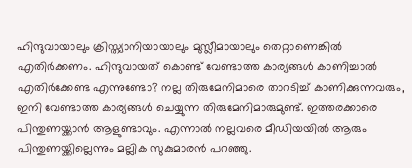ഹിന്ദുവായാലും ക്രിസ്ത്യാനിയായാലും മുസ്ലീമായാലും തെറ്റാണെങ്കില്‍ എതിര്‍ക്കണം. ഹിന്ദുവായത് കൊണ്ട് വേണ്ടാത്ത കാര്യങ്ങള്‍ കാണിച്ചാല്‍ എതിര്‍ക്കേണ്ട എന്നുണ്ടോ? നല്ല തിരുമേനിമാരെ താറടിച്ച് കാണിക്കുന്നവരും, ഇനി വേണ്ടാത്ത കാര്യങ്ങള്‍ ചെയ്യുന്ന തിരുമേനിമാരുമുണ്ട്. ഇത്തരക്കാരെ പിന്തുണയ്ക്കാന്‍ ആളുണ്ടാവും. എന്നാല്‍ നല്ലവരെ മീഡിയയില്‍ ആരും പിന്തുണയ്ക്കില്ലെന്നും മല്ലിക സുകുമാരന്‍ പറഞ്ഞു.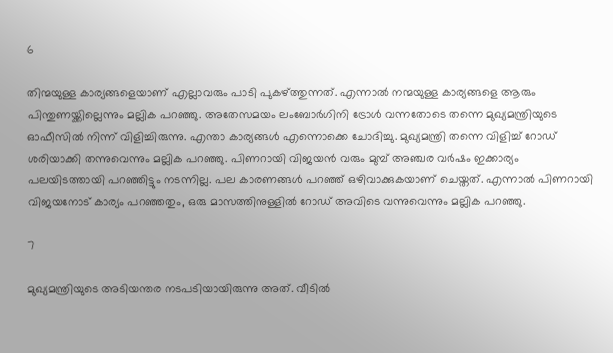6

തിന്മയുള്ള കാര്യങ്ങളെയാണ് എല്ലാവരും പാടി പുകഴ്ത്തുന്നത്. എന്നാല്‍ നന്മയുള്ള കാര്യങ്ങളെ ആരും പിന്തുണയ്ക്കില്ലെന്നും മല്ലിക പറഞ്ഞു. അതേസമയം ലംബോര്‍ഗിനി ട്രോള്‍ വന്നതോടെ തന്നെ മുഖ്യമന്ത്രിയുടെ ഓഫീസില്‍ നിന്ന് വിളിച്ചിരുന്നു. എന്താ കാര്യങ്ങള്‍ എന്നൊക്കെ ചോദിച്ചു. മുഖ്യമന്ത്രി തന്നെ വിളിച്ച് റോഡ് ശരിയാക്കി തന്നുവെന്നും മല്ലിക പറഞ്ഞു. പിണറായി വിജയന്‍ വരും മുമ്പ് അഞ്ചര വര്‍ഷം ഇക്കാര്യം പലയിടത്തായി പറഞ്ഞിട്ടും നടന്നില്ല. പല കാരണങ്ങള്‍ പറഞ്ഞ് ഒഴിവാക്കുകയാണ് ചെയ്തത്. എന്നാല്‍ പിണറായി വിജയനോട് കാര്യം പറഞ്ഞതും, ഒരു മാസത്തിനുള്ളില്‍ റോഡ് അവിടെ വന്നുവെന്നും മല്ലിക പറഞ്ഞു.

7

മുഖ്യമന്ത്രിയുടെ അടിയന്തര നടപടിയായിരുന്നു അത്. വീടില്‍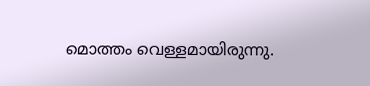മൊത്തം വെള്ളമായിരുന്നു.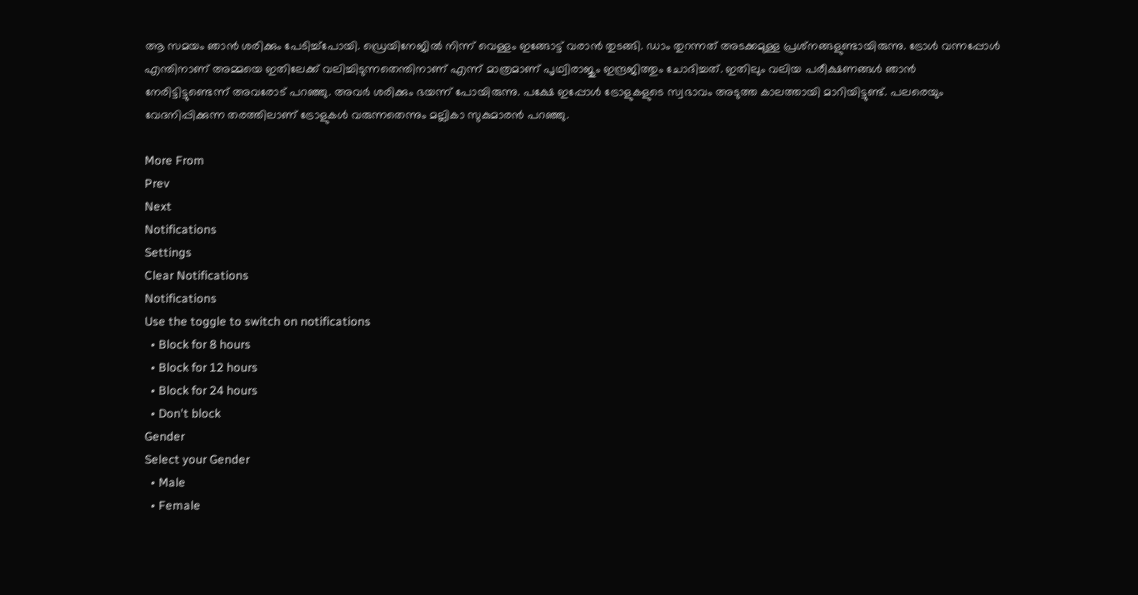ആ സമയം ഞാന്‍ ശരിക്കും പേടിച്ച്‌പോയി. ഡ്രെയിനേജില്‍ നിന്ന് വെള്ളം ഇങ്ങോട്ട് വരാന്‍ തുടങ്ങി. ഡാം തുറന്നത് അടക്കമുള്ള പ്രശ്‌നങ്ങളുണ്ടായിരുന്നു. ട്രോള്‍ വന്നപ്പോള്‍ എന്തിനാണ് അമ്മയെ ഇതിലേക്ക് വലിച്ചിടുന്നതെന്തിനാണ് എന്ന് മാത്രമാണ് പൃഥ്വിരാജും ഇന്ദ്രജിത്തും ചോദിച്ചത്. ഇതിലും വലിയ പരീക്ഷണങ്ങള്‍ ഞാന്‍ നേരിട്ടിട്ടുണ്ടെന്ന് അവരോട് പറഞ്ഞു. അവര്‍ ശരിക്കും ഭയന്ന് പോയിരുന്നു. പക്ഷേ ഇപ്പോള്‍ ട്രോളുകളുടെ സ്വഭാവം അടുത്ത കാലത്തായി മാറിയിട്ടുണ്ട്. പലരെയും വേദനിപ്പിക്കുന്ന തരത്തിലാണ് ട്രോളുകള്‍ വരുന്നതെന്നും മല്ലികാ സുകുമാരന്‍ പറഞ്ഞു.

More From
Prev
Next
Notifications
Settings
Clear Notifications
Notifications
Use the toggle to switch on notifications
  • Block for 8 hours
  • Block for 12 hours
  • Block for 24 hours
  • Don't block
Gender
Select your Gender
  • Male
  • Female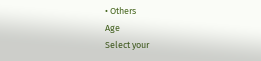• Others
Age
Select your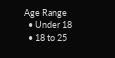Age Range
  • Under 18
  • 18 to 25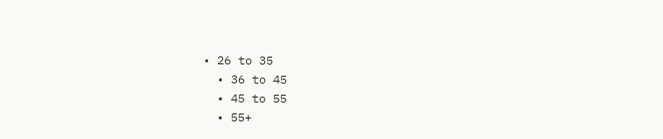• 26 to 35
  • 36 to 45
  • 45 to 55
  • 55+